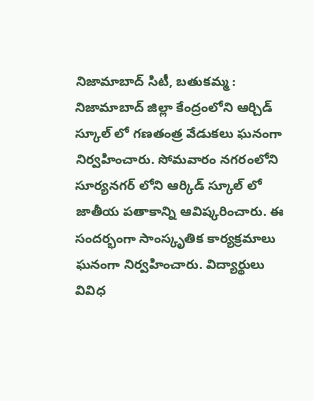నిజామాబాద్ సిటీ, బతుకమ్మ :
నిజామాబాద్ జిల్లా కేంద్రంలోని ఆర్చిడ్ స్కూల్ లో గణతంత్ర వేడుకలు ఘనంగా నిర్వహించారు. సోమవారం నగరంలోని సూర్యనగర్ లోని ఆర్కిడ్ స్కూల్ లో జాతీయ పతాకాన్ని ఆవిష్కరించారు. ఈ సందర్భంగా సాంస్కృతిక కార్యక్రమాలు ఘనంగా నిర్వహించారు. విద్యార్థులు వివిధ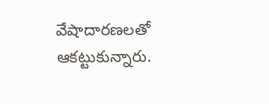వేషాదారణలతో ఆకట్టుకున్నారు.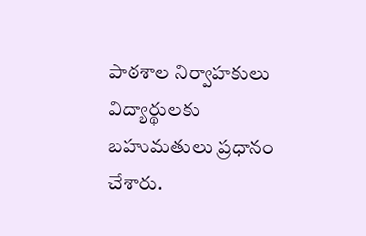పాఠశాల నిర్వాహకులు విద్యార్థులకు బహుమతులు ప్రధానం చేశారు.